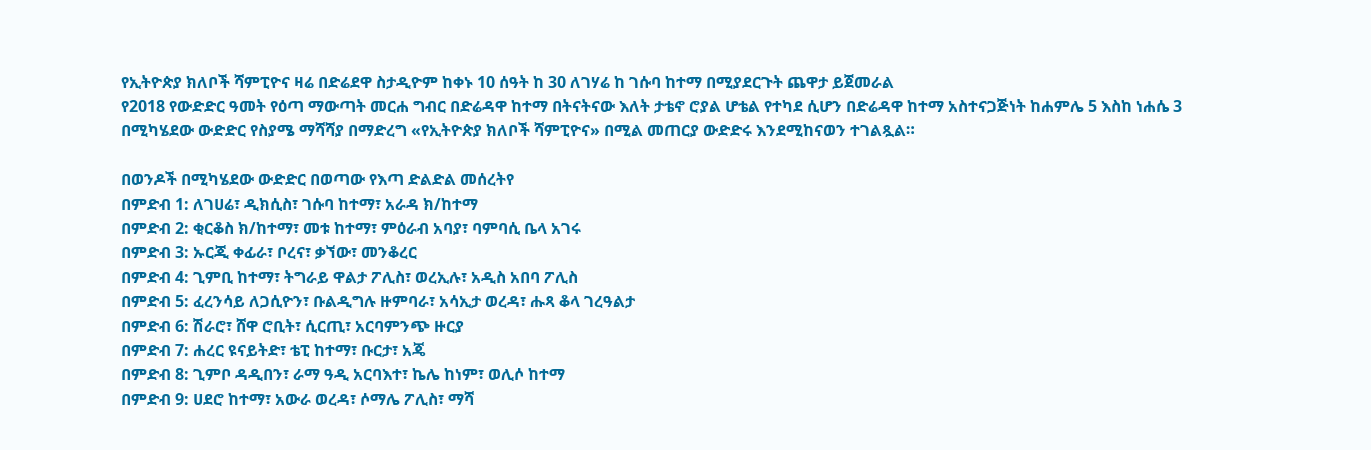የኢትዮጵያ ክለቦች ሻምፒዮና ዛሬ በድሬደዋ ስታዲዮም ከቀኑ 10 ሰዓት ከ 30 ለገሃሬ ከ ገሱባ ከተማ በሚያደርጉት ጨዋታ ይጀመራል
የ2018 የውድድር ዓመት የዕጣ ማውጣት መርሐ ግብር በድሬዳዋ ከተማ በትናትናው እለት ታቴኖ ሮያል ሆቴል የተካደ ሲሆን በድሬዳዋ ከተማ አስተናጋጅነት ከሐምሌ 5 እስከ ነሐሴ 3 በሚካሄደው ውድድር የስያሜ ማሻሻያ በማድረግ «የኢትዮጵያ ክለቦች ሻምፒዮና» በሚል መጠርያ ውድድሩ እንደሚከናወን ተገልጿል።

በወንዶች በሚካሄደው ውድድር በወጣው የእጣ ድልድል መሰረትየ
በምድብ 1: ለገሀሬ፣ ዲክሲስ፣ ገሱባ ከተማ፣ አራዳ ክ/ከተማ
በምድብ 2: ቂርቆስ ክ/ከተማ፣ መቱ ከተማ፣ ምዕራብ አባያ፣ ባምባሲ ቤላ አገሩ
በምድብ 3: ኡርጂ ቀፊራ፣ ቦረና፣ ቃኘው፣ መንቆረር
በምድብ 4: ጊምቢ ከተማ፣ ትግራይ ዋልታ ፖሊስ፣ ወረኢሉ፣ አዲስ አበባ ፖሊስ
በምድብ 5: ፈረንሳይ ለጋሲዮን፣ ቡልዲግሉ ዙምባራ፣ አሳኢታ ወረዳ፣ ሑጻ ቆላ ገረዓልታ
በምድብ 6: ሽራሮ፣ ሸዋ ሮቢት፣ ሲርጢ፣ አርባምንጭ ዙርያ
በምድብ 7: ሐረር ዩናይትድ፣ ቴፒ ከተማ፣ ቡርታ፣ አጄ
በምድብ 8: ጊምቦ ዳዲበን፣ ራማ ዓዲ አርባእተ፣ ኬሌ ከነም፣ ወሊሶ ከተማ
በምድብ 9: ሀደሮ ከተማ፣ አውራ ወረዳ፣ ሶማሌ ፖሊስ፣ ማሻ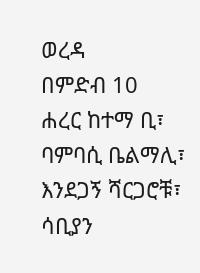ወረዳ
በምድብ 10
ሐረር ከተማ ቢ፣ ባምባሲ ቤልማሊ፣ እንደጋኝ ሻርጋሮቹ፣ ሳቢያን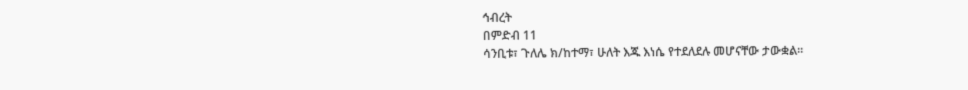ኅብረት
በምድብ 11
ሳንቢቱ፣ ጉለሌ ክ/ከተማ፣ ሁለት እጁ እነሴ የተደለደሉ መሆናቸው ታውቋል።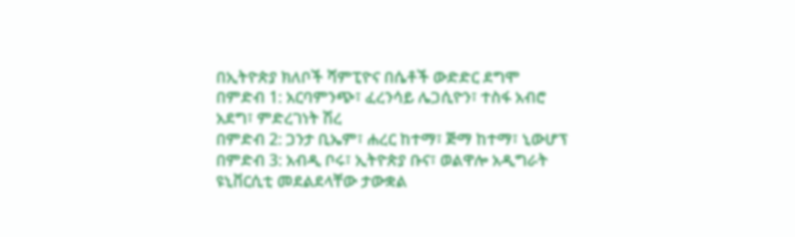በኢትዮጵያ ክለቦች ሻምፒዮና በሴቶች ውድድር ደግሞ
በምድብ 1: አርባምንጭ፣ ፈረንሳይ ሌጋሲዮን፣ ተስፋ አብሮ አደግ፣ ምድረገነት ሽረ
በምድብ 2: ጋንታ ቢኤም፣ ሐረር ከተማ፣ ጅማ ከተማ፣ ኒውሆፕ
በምድብ 3: አብዲ ቦሩ፣ ኢትዮጵያ ቡና፣ ወልዋሎ አዲግራት ዩኒቨርሲቲ መደልደላቸው ታውቋል